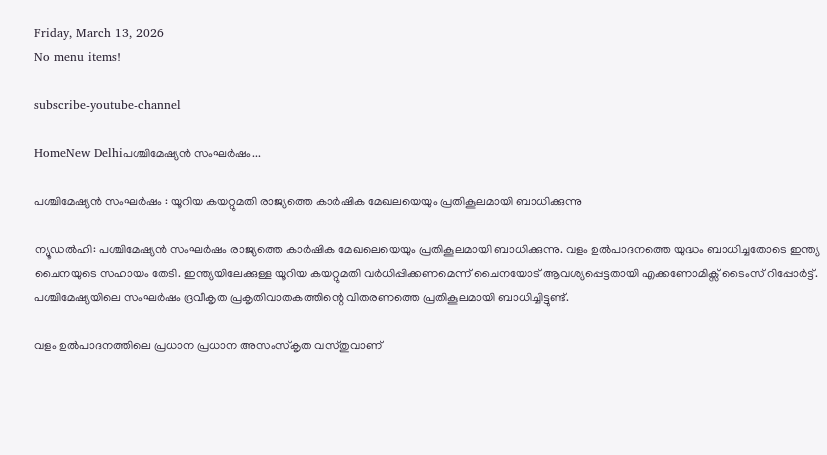Friday, March 13, 2026
No menu items!

subscribe-youtube-channel

HomeNew Delhiപശ്ചിമേഷ്യൻ സംഘർഷം...

പശ്ചിമേഷ്യൻ സംഘർഷം : യൂറിയ കയറ്റുമതി രാജ്യത്തെ കാർഷിക മേഖലയെയും പ്രതികൂലമായി ബാധിക്കുന്നു

ന്യൂഡൽഹി: പശ്ചിമേഷ്യൻ സംഘർഷം രാജ്യത്തെ കാർഷിക മേഖലെയെയും പ്രതികൂലമായി ബാധിക്കുന്നു. വളം ഉൽപാദനത്തെ യുദ്ധം ബാധിച്ചതോടെ ഇന്ത്യ ചൈനയുടെ സഹായം തേടി. ഇന്ത്യയിലേക്കുള്ള യൂറിയ കയറ്റുമതി വർധിപ്പിക്കണമെന്ന് ചൈനയോട് ആവശ്യപ്പെട്ടതായി എക്കണോമിക്സ് ടൈംസ് റിപ്പോർട്ട്. പശ്ചിമേഷ്യയിലെ സംഘർഷം ദ്രവീകൃത പ്രകൃതിവാതകത്തിന്റെ വിതരണത്തെ പ്രതികൂലമായി ബാധിച്ചിട്ടുണ്ട്.

വളം ഉൽപാദനത്തിലെ പ്രധാന പ്രധാന അസംസ്കൃത വസ്തുവാണ്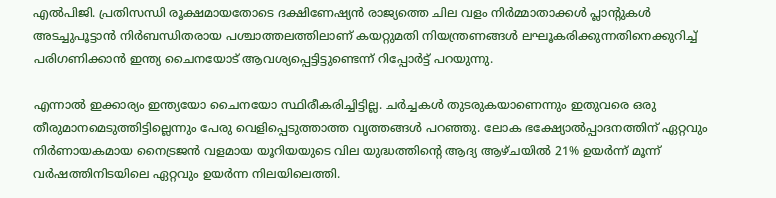എൽപിജി. പ്രതിസന്ധി രൂക്ഷമായതോടെ ദക്ഷിണേഷ്യൻ രാജ്യത്തെ ചില വളം നിർമ്മാതാക്കൾ പ്ലാന്റുകൾ അടച്ചുപൂട്ടാൻ നിർബന്ധിതരായ പശ്ചാത്തലത്തിലാണ് കയറ്റുമതി നിയന്ത്രണങ്ങൾ ലഘൂകരിക്കുന്നതിനെക്കുറിച്ച് പരിഗണിക്കാൻ ഇന്ത്യ ചൈനയോട് ആവശ്യപ്പെട്ടിട്ടുണ്ടെന്ന് റിപ്പോർട്ട് പറയുന്നു.

എന്നാൽ ഇക്കാര്യം ഇന്ത്യയോ ചൈനയോ സ്ഥിരീകരിച്ചിട്ടില്ല. ചർച്ചകൾ തുടരുകയാണെന്നും ഇതുവരെ ഒരു തീരുമാനമെടുത്തിട്ടില്ലെന്നും പേരു വെളിപ്പെടുത്താത്ത വൃത്തങ്ങൾ പറഞ്ഞു. ലോക ഭക്ഷ്യോൽപ്പാദനത്തിന് ഏറ്റവും നിർണായകമായ നൈട്രജൻ വളമായ യൂറിയയുടെ വില യുദ്ധത്തിന്റെ ആദ്യ ആഴ്ചയിൽ 21% ഉയർന്ന് മൂന്ന് വർഷത്തിനിടയിലെ ഏറ്റവും ഉയർന്ന നിലയിലെത്തി.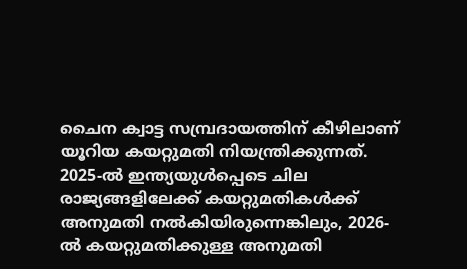ചൈന ക്വാട്ട സമ്പ്രദായത്തിന് കീഴിലാണ് യൂറിയ കയറ്റുമതി നിയന്ത്രിക്കുന്നത്. 2025-ൽ ഇന്ത്യയുൾപ്പെടെ ചില രാജ്യങ്ങളിലേക്ക് കയറ്റുമതികൾക്ക് അനുമതി നൽകിയിരുന്നെങ്കിലും, 2026-ൽ കയറ്റുമതിക്കുള്ള അനുമതി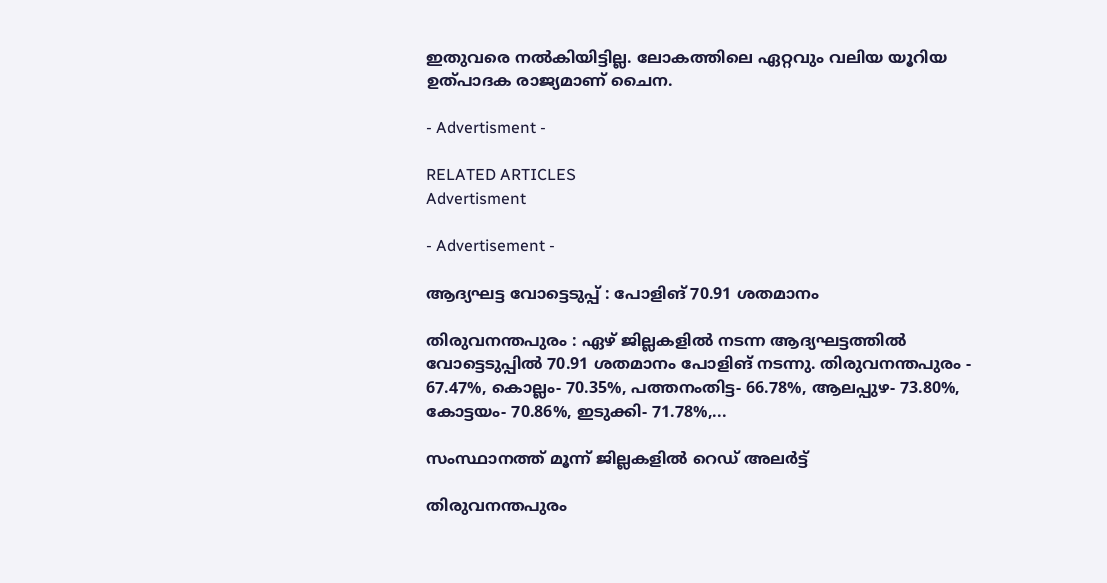ഇതുവരെ നൽകിയിട്ടില്ല. ലോകത്തിലെ ഏറ്റവും വലിയ യൂറിയ ഉത്പാദക രാജ്യമാണ് ചൈന.

- Advertisment -

RELATED ARTICLES
Advertisment

- Advertisement -

ആദ്യഘട്ട വോട്ടെടുപ്പ് : പോളിങ് 70.91 ശതമാനം

തിരുവനന്തപുരം : ഏഴ് ജില്ലകളിൽ നടന്ന ആദ്യഘട്ടത്തിൽ വോട്ടെടുപ്പിൽ 70.91 ശതമാനം പോളിങ് നടന്നു. തിരുവനന്തപുരം - 67.47%, കൊല്ലം- 70.35%, പത്തനംതിട്ട- 66.78%, ആലപ്പുഴ- 73.80%, കോട്ടയം- 70.86%, ഇടുക്കി- 71.78%,...

സംസ്ഥാനത്ത് മൂന്ന് ജില്ലകളിൽ റെഡ് അലർട്ട്

തിരുവനന്തപുരം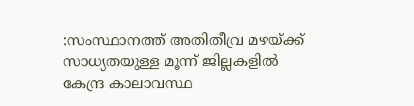:സംസ്ഥാനത്ത് അതിതീവ്ര മഴയ്ക്ക് സാധ്യതയുള്ള മൂന്ന് ജില്ലകളിൽ കേന്ദ്ര കാലാവസ്ഥ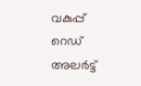വകുപ്പ് റെഡ് അലർട്ട്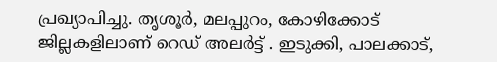പ്രഖ്യാപിച്ചു. തൃശൂർ, മലപ്പുറം, കോഴിക്കോട് ജില്ലകളിലാണ് റെഡ് അലർട്ട് . ഇടുക്കി, പാലക്കാട്,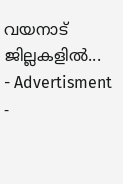വയനാട് ജില്ലകളിൽ...
- Advertisment -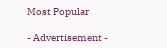Most Popular

- Advertisement -